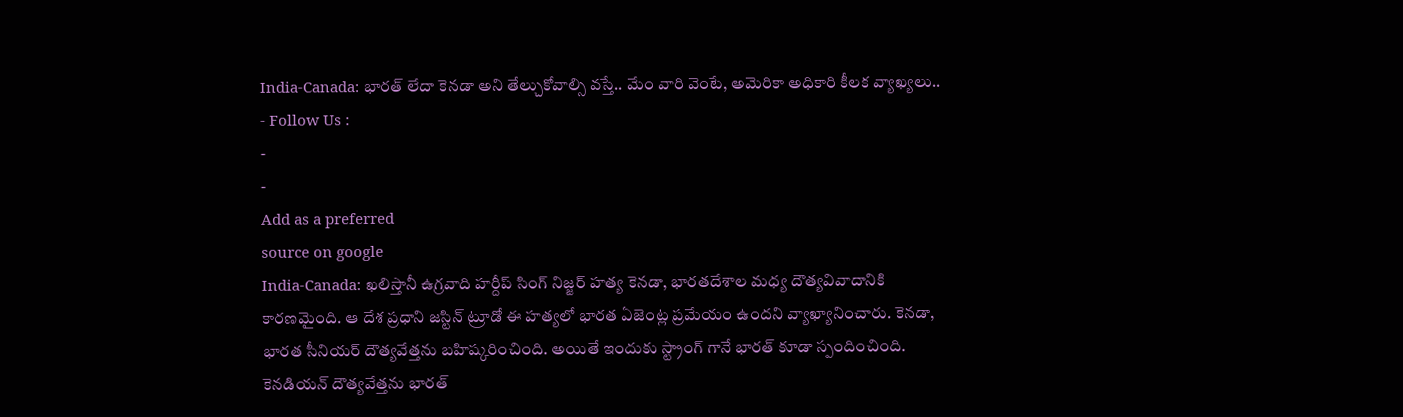India-Canada: భారత్ లేదా కెనడా అని తేల్చుకోవాల్సి వస్తే.. మేం వారి వెంటే, అమెరికా అధికారి కీలక వ్యాఖ్యలు..
- Follow Us :
-
-
Add as a preferred
source on google
India-Canada: ఖలిస్తానీ ఉగ్రవాది హర్దీప్ సింగ్ నిజ్జర్ హత్య కెనడా, భారతదేశాల మధ్య దౌత్యవివాదానికి కారణమైంది. ఆ దేశ ప్రధాని జస్టిన్ ట్రూడో ఈ హత్యలో భారత ఏజెంట్ల ప్రమేయం ఉందని వ్యాఖ్యానించారు. కెనడా, భారత సీనియర్ దౌత్యవేత్తను బహిష్కరించింది. అయితే ఇందుకు స్ట్రాంగ్ గానే భారత్ కూడా స్పందించింది. కెనడియన్ దౌత్యవేత్తను భారత్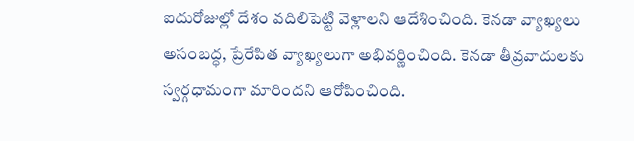ఐదురోజుల్లో దేశం వదిలిపెట్టి వెళ్లాలని ఆదేశించింది. కెనడా వ్యాఖ్యలు అసంబద్ధ, ప్రేరేపిత వ్యాఖ్యలుగా అభివర్ణించింది. కెనడా తీవ్రవాదులకు స్వర్గధామంగా మారిందని ఆరోపించింది.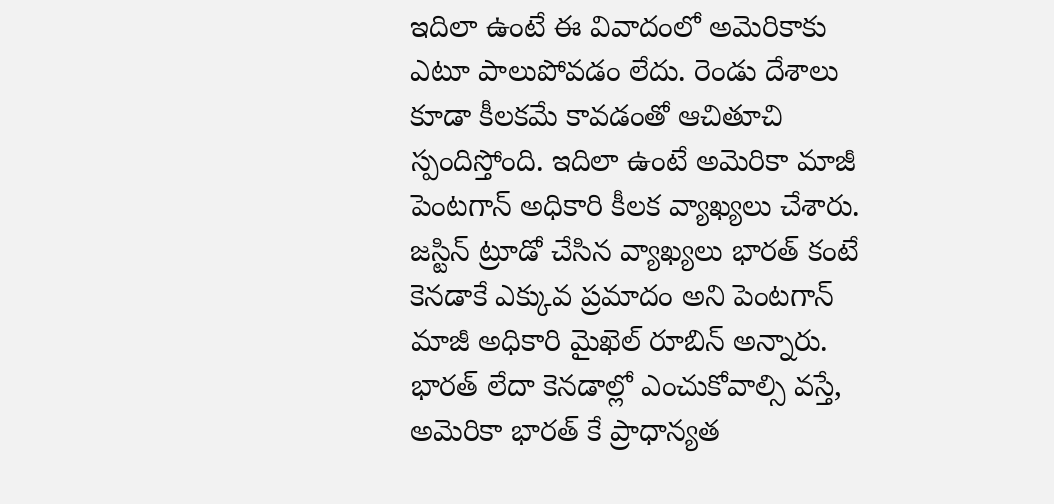ఇదిలా ఉంటే ఈ వివాదంలో అమెరికాకు ఎటూ పాలుపోవడం లేదు. రెండు దేశాలు కూడా కీలకమే కావడంతో ఆచితూచి స్పందిస్తోంది. ఇదిలా ఉంటే అమెరికా మాజీ పెంటగాన్ అధికారి కీలక వ్యాఖ్యలు చేశారు. జస్టిన్ ట్రూడో చేసిన వ్యాఖ్యలు భారత్ కంటే కెనడాకే ఎక్కువ ప్రమాదం అని పెంటగాన్ మాజీ అధికారి మైఖెల్ రూబిన్ అన్నారు. భారత్ లేదా కెనడాల్లో ఎంచుకోవాల్సి వస్తే, అమెరికా భారత్ కే ప్రాధాన్యత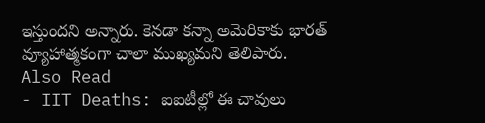ఇస్తుందని అన్నారు. కెనడా కన్నా అమెరికాకు భారత్ వ్యూహాత్మకంగా చాలా ముఖ్యమని తెలిపారు.
Also Read
- IIT Deaths: ఐఐటీల్లో ఈ చావులు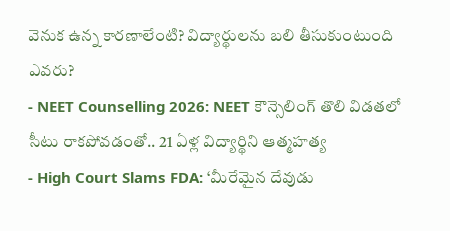వెనుక ఉన్న కారణాలేంటి? విద్యార్థులను బలి తీసుకుంటుంది ఎవరు?
- NEET Counselling 2026: NEET కౌన్సెలింగ్ తొలి విడతలో సీటు రాకపోవడంతో.. 21 ఏళ్ల విద్యార్థిని ఆత్మహత్య
- High Court Slams FDA: ‘మీరేమైన దేవుడు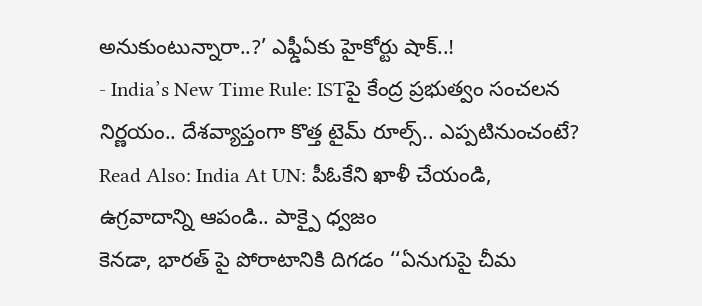అనుకుంటున్నారా..?’ ఎఫ్డీఏకు హైకోర్టు షాక్..!
- India’s New Time Rule: ISTపై కేంద్ర ప్రభుత్వం సంచలన నిర్ణయం.. దేశవ్యాప్తంగా కొత్త టైమ్ రూల్స్.. ఎప్పటినుంచంటే?
Read Also: India At UN: పీఓకేని ఖాళీ చేయండి, ఉగ్రవాదాన్ని ఆపండి.. పాక్పై ధ్వజం
కెనడా, భారత్ పై పోరాటానికి దిగడం ‘‘ఏనుగుపై చీమ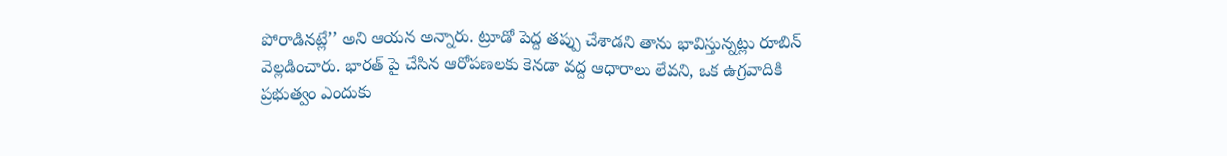పోరాడినట్లే’’ అని ఆయన అన్నారు. ట్రూడో పెద్ద తప్పు చేశాడని తాను భావిస్తున్నట్లు రూబిన్ వెల్లడించారు. భారత్ పై చేసిన ఆరోపణలకు కెనడా వద్ద ఆధారాలు లేవని, ఒక ఉగ్రవాదికి ప్రభుత్వం ఎందుకు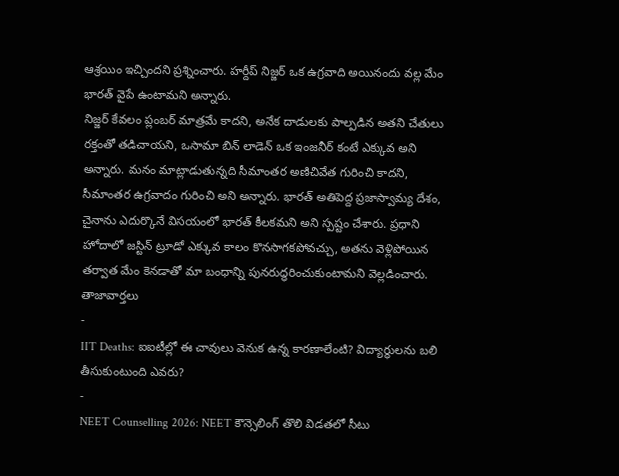ఆశ్రయిం ఇచ్చిందని ప్రశ్నించారు. హర్దీప్ నిజ్జర్ ఒక ఉగ్రవాది అయినందు వల్ల మేం భారత్ వైపే ఉంటామని అన్నారు.
నిజ్జర్ కేవలం ప్లంబర్ మాత్రమే కాదని, అనేక దాడులకు పాల్పడిన అతని చేతులు రక్తంతో తడిచాయని, ఒసామా బిన్ లాడెన్ ఒక ఇంజనీర్ కంటే ఎక్కువ అని అన్నారు. మనం మాట్లాడుతున్నది సీమాంతర అణిచివేత గురించి కాదని, సీమాంతర ఉగ్రవాదం గురించి అని అన్నారు. భారత్ అతిపెద్ద ప్రజాస్వామ్య దేశం, చైనాను ఎదుర్కొనే విసయంలో భారత్ కీలకమని అని స్పష్టం చేశారు. ప్రధాని హోదాలో జస్టిన్ ట్రూడో ఎక్కువ కాలం కొనసాగకపోవచ్చు, అతను వెళ్లిపోయిన తర్వాత మేం కెనడాతో మా బంధాన్ని పునరుద్ధరించుకుంటామని వెల్లడించారు.
తాజావార్తలు
-
IIT Deaths: ఐఐటీల్లో ఈ చావులు వెనుక ఉన్న కారణాలేంటి? విద్యార్థులను బలి తీసుకుంటుంది ఎవరు?
-
NEET Counselling 2026: NEET కౌన్సెలింగ్ తొలి విడతలో సీటు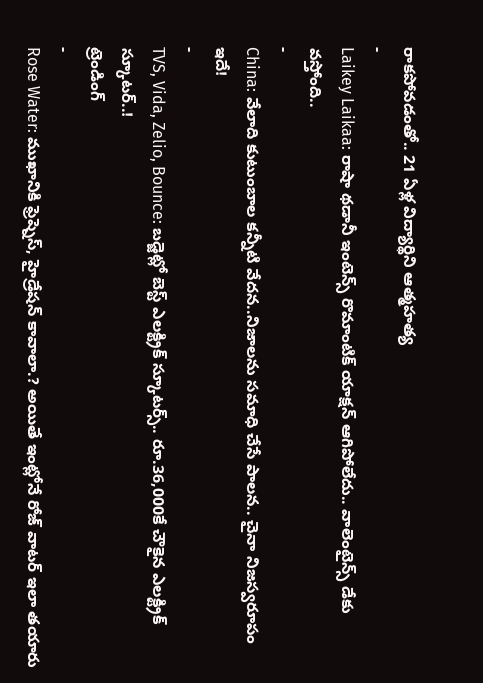రాకపోవడంతో.. 21 ఏళ్ల విద్యార్థిని ఆత్మహత్య
-
Laikey Laikaa: రాషా థడానీ ఇంటెన్స్ రొమాంటిక్ యాక్షన్ ఆగిపోలేదు.. వాలెంటైన్స్ డేకు వస్తోంది..
-
China: వేలాది కుటుంబాల కన్నీటి వేదన..నిజాలను సమాధి చేసే పాలన.. చైనా నిజస్వరూపం ఇదే!
-
TVS, Vida, Zelio, Bounce: బడ్జెట్లో బెస్ట్ ఎలక్ట్రిక్ స్కూటర్స్.. రూ.36,000కే చౌకైన ఎలక్ట్రిక్ స్కూటర్..!
ట్రెండింగ్
-
Rose Water: ముఖానికి ఫ్రెష్నెస్, హైడ్రేషన్ కావాలా.? అయితే ఇంట్లోనే రోజ్ వాటర్ ఇలా తయారు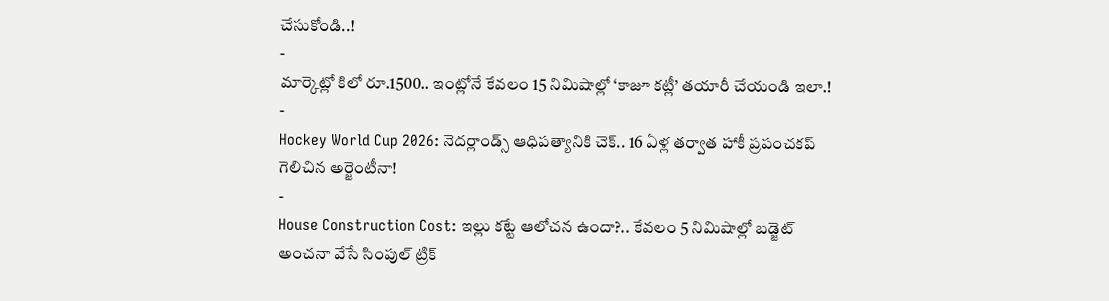చేసుకోండి..!
-
మార్కెట్లో కిలో రూ.1500.. ఇంట్లోనే కేవలం 15 నిమిషాల్లో ‘కాజూ కట్లీ’ తయారీ చేయండి ఇలా.!
-
Hockey World Cup 2026: నెదర్లాండ్స్ ఆధిపత్యానికి చెక్.. 16 ఏళ్ల తర్వాత హాకీ ప్రపంచకప్ గెలిచిన అర్జెంటీనా!
-
House Construction Cost: ఇల్లు కట్టే ఆలోచన ఉందా?.. కేవలం 5 నిమిషాల్లో బడ్జెట్ అంచనా వేసే సింపుల్ ట్రిక్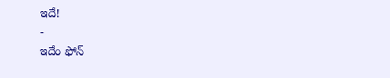ఇదే!
-
ఇదేం ఫోన్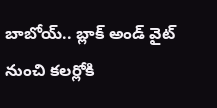బాబోయ్.. బ్లాక్ అండ్ వైట్ నుంచి కలర్లోకి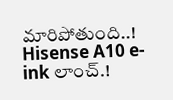మారిపోతుంది..! Hisense A10 e-ink లాంచ్.!